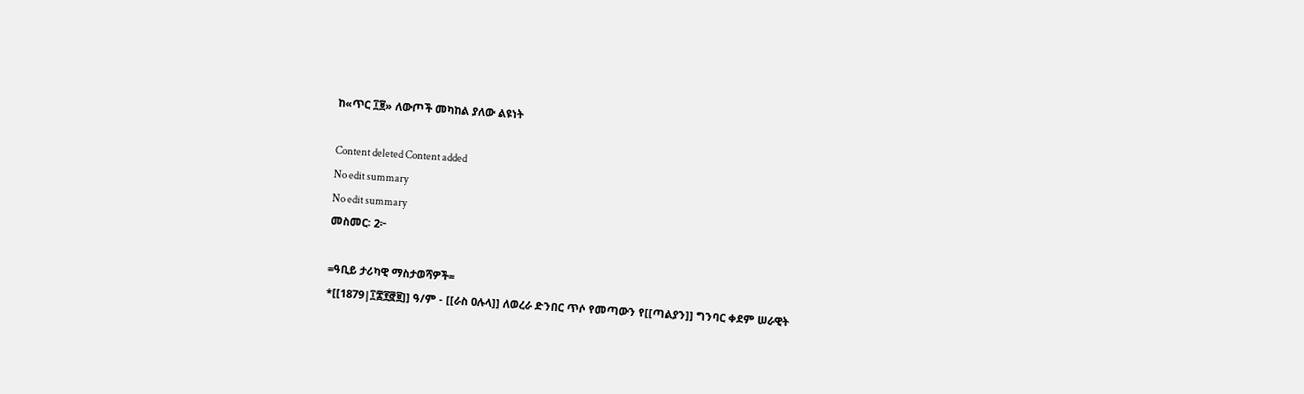ከ«ጥር ፲፱» ለውጦች መካከል ያለው ልዩነት

Content deleted Content added
No edit summary
No edit summary
መስመር፡ 2፦

=ዓቢይ ታሪካዊ ማስታወሻዎች=
*[[1879|፲፰፻፸፱]] ዓ/ም - [[ራስ ዐሉላ]] ለወረራ ድንበር ጥሶ የመጣውን የ[[ጣልያን]] ግንባር ቀደም ሠራዊት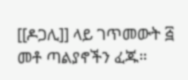[[ዶጋሊ]] ላይ ገጥመውት ፭ መቶ ጣልያኖችን ፈጁ።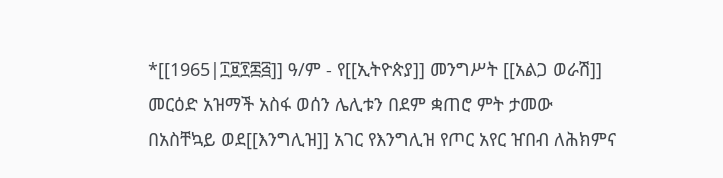*[[1965|፲፱፻፷፭]] ዓ/ም - የ[[ኢትዮጵያ]] መንግሥት [[አልጋ ወራሽ]] መርዕድ አዝማች አስፋ ወሰን ሌሊቱን በደም ቋጠሮ ምት ታመው በአስቸኳይ ወደ[[እንግሊዝ]] አገር የእንግሊዝ የጦር አየር ዠበብ ለሕክምና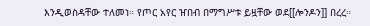እንዲወስዳቸው ተለመነ። የጦር አየር ዠበብ በማግሥቱ ይዟቸው ወደ[[ሎንዶን]] በረረ።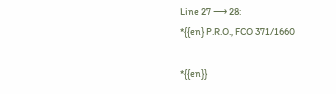Line 27 ⟶ 28:
*{{en} P.R.O., FCO 371/1660

*{{en}}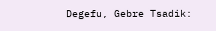Degefu, Gebre Tsadik: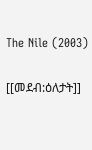The Nile (2003)


[[መደብ:ዕለታት]]